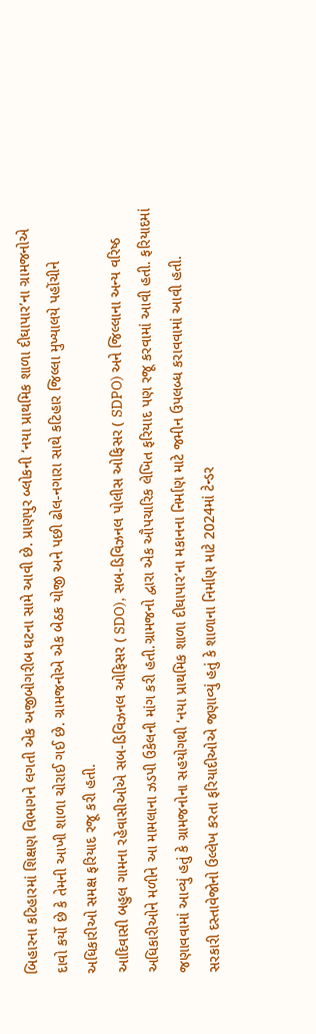બિહારના કટિહારમાં શિક્ષણ વિભાગને લગતી એક અજીબોગરીબ ઘટના સામે આવી છે. પ્રાણપુર બ્લોકની ‘નયા પ્રાથમિક શાળા દીઘાપાર’ના ગ્રામજનોએ દાવો કર્યો છે કે તેમની આખી શાળા ચોરાઈ ગઈ છે. ગ્રામજનોએ એક બેઠક યોજી અને પછી ઢોલ-નગારા સાથે કટિહાર જિલ્લા મુખ્યાલયે પહોંચીને અધિકારીઓ સમક્ષ ફરિયાદ રજૂ કરી હતી.
આદિવાસી બહુલ ગામના રહેવાસીઓએ સબ-ડિવિઝનલ ઓફિસર ( SDO), સબ-ડિવિઝનલ પોલીસ ઓફિસર ( SDPO) અને જિલ્લાના અન્ય વરિષ્ઠ અધિકારીઓને મળીને આ મામલાના ઝડપી ઉકેલની માંગ કરી હતી.ગ્રામજનો દ્વારા એક ઔપચારિક લેખિત ફરિયાદ પણ રજૂ કરવામાં આવી હતી. ફરિયાદમાં જણાવવામાં આવ્યું હતું કે ગ્રામજનોના સહયોગથી ‘નયા પ્રાથમિક શાળા દીઘાપાર’ના મકાનના નિર્માણ માટે જમીન ઉપલબ્ધ કરાવવામાં આવી હતી.
સરકારી દસ્તાવેજોનો ઉલ્લેખ કરતા ફરિયાદીઓએ જણાવ્યું હતું કે શાળાના નિર્માણ માટે 2024માં ટેન્ડર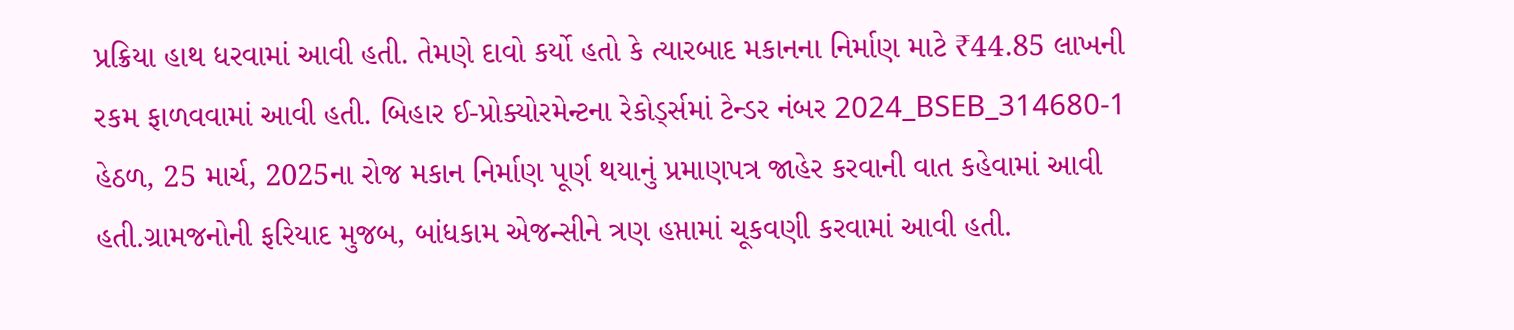પ્રક્રિયા હાથ ધરવામાં આવી હતી. તેમણે દાવો કર્યો હતો કે ત્યારબાદ મકાનના નિર્માણ માટે ₹44.85 લાખની રકમ ફાળવવામાં આવી હતી. બિહાર ઈ-પ્રોક્યોરમેન્ટના રેકોર્ડ્સમાં ટેન્ડર નંબર 2024_BSEB_314680-1 હેઠળ, 25 માર્ચ, 2025ના રોજ મકાન નિર્માણ પૂર્ણ થયાનું પ્રમાણપત્ર જાહેર કરવાની વાત કહેવામાં આવી હતી.ગ્રામજનોની ફરિયાદ મુજબ, બાંધકામ એજન્સીને ત્રણ હપ્તામાં ચૂકવણી કરવામાં આવી હતી.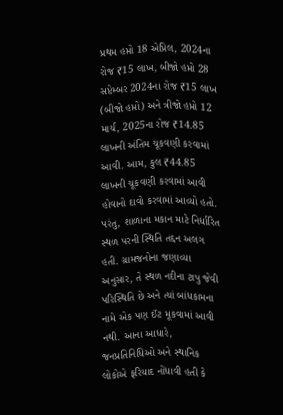પ્રથમ હપ્તો 18 એપ્રિલ, 2024ના રોજ ₹15 લાખ, બીજો હપ્તો 28 સપ્ટેમ્બર 2024ના રોજ ₹15 લાખ (બીજો હપ્તો) અને ત્રીજો હપ્તો 12 માર્ચ, 2025ના રોજ ₹14.85 લાખની અંતિમ ચૂકવણી કરવામાં આવી. આમ, કુલ ₹44.85 લાખની ચૂકવણી કરવામાં આવી હોવાનો દાવો કરવામાં આવ્યો હતો.
પરંતુ, શાળાના મકાન માટે નિર્ધારિત સ્થળ પરની સ્થિતિ તદ્દન અલગ હતી. ગ્રામજનોના જણાવ્યા અનુસાર, તે સ્થળ નદીના ટાપુ જેવી પરિસ્થિતિ છે અને ત્યાં બાંધકામના નામે એક પણ ઈંટ મૂકવામાં આવી નથી. આના આધારે, જનપ્રતિનિધિઓ અને સ્થાનિક લોકોએ ફરિયાદ નોંધાવી હતી કે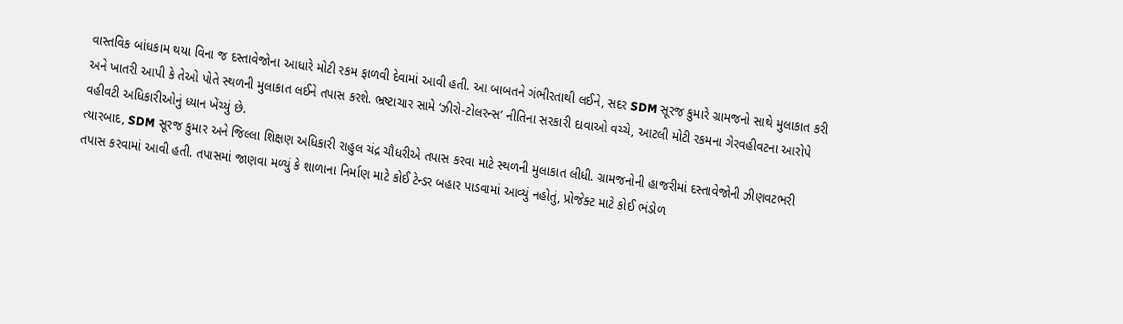વાસ્તવિક બાંધકામ થયા વિના જ દસ્તાવેજોના આધારે મોટી રકમ ફાળવી દેવામાં આવી હતી. આ બાબતને ગંભીરતાથી લઈને, સદર SDM સૂરજ કુમારે ગ્રામજનો સાથે મુલાકાત કરી અને ખાતરી આપી કે તેઓ પોતે સ્થળની મુલાકાત લઈને તપાસ કરશે. ભ્રષ્ટાચાર સામે ‘ઝીરો-ટોલરન્સ’ નીતિના સરકારી દાવાઓ વચ્ચે, આટલી મોટી રકમના ગેરવહીવટના આરોપે વહીવટી અધિકારીઓનું ધ્યાન ખેંચ્યું છે.
ત્યારબાદ, SDM સૂરજ કુમાર અને જિલ્લા શિક્ષણ અધિકારી રાહુલ ચંદ્ર ચૌધરીએ તપાસ કરવા માટે સ્થળની મુલાકાત લીધી. ગ્રામજનોની હાજરીમાં દસ્તાવેજોની ઝીણવટભરી તપાસ કરવામાં આવી હતી. તપાસમાં જાણવા મળ્યું કે શાળાના નિર્માણ માટે કોઈ ટેન્ડર બહાર પાડવામાં આવ્યું નહોતું, પ્રોજેક્ટ માટે કોઈ ભંડોળ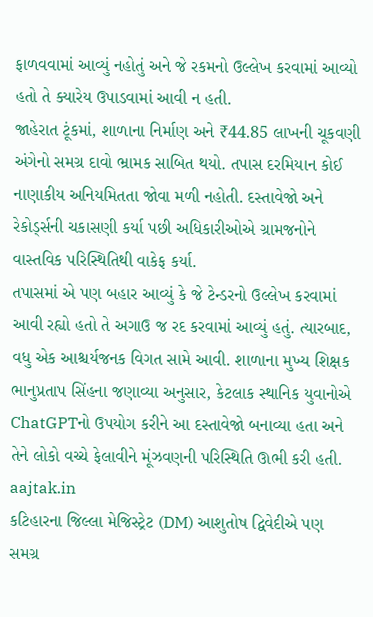ફાળવવામાં આવ્યું નહોતું અને જે રકમનો ઉલ્લેખ કરવામાં આવ્યો હતો તે ક્યારેય ઉપાડવામાં આવી ન હતી.
જાહેરાત ટૂંકમાં, શાળાના નિર્માણ અને ₹44.85 લાખની ચૂકવણી અંગેનો સમગ્ર દાવો ભ્રામક સાબિત થયો. તપાસ દરમિયાન કોઈ નાણાકીય અનિયમિતતા જોવા મળી નહોતી. દસ્તાવેજો અને રેકોર્ડ્સની ચકાસણી કર્યા પછી અધિકારીઓએ ગ્રામજનોને વાસ્તવિક પરિસ્થિતિથી વાકેફ કર્યા.
તપાસમાં એ પણ બહાર આવ્યું કે જે ટેન્ડરનો ઉલ્લેખ કરવામાં આવી રહ્યો હતો તે અગાઉ જ રદ કરવામાં આવ્યું હતું. ત્યારબાદ, વધુ એક આશ્ચર્યજનક વિગત સામે આવી. શાળાના મુખ્ય શિક્ષક ભાનુપ્રતાપ સિંહના જણાવ્યા અનુસાર, કેટલાક સ્થાનિક યુવાનોએ ChatGPTનો ઉપયોગ કરીને આ દસ્તાવેજો બનાવ્યા હતા અને તેને લોકો વચ્ચે ફેલાવીને મૂંઝવણની પરિસ્થિતિ ઊભી કરી હતી.
aajtak.in
કટિહારના જિલ્લા મેજિસ્ટ્રેટ (DM) આશુતોષ દ્વિવેદીએ પણ સમગ્ર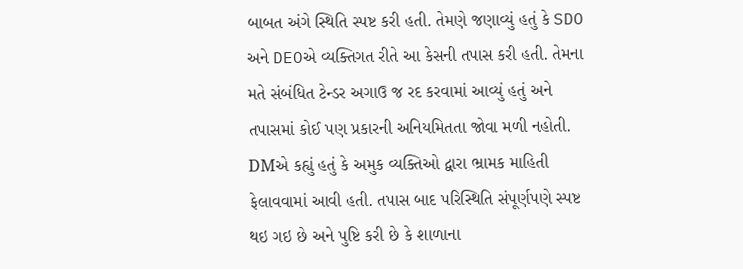બાબત અંગે સ્થિતિ સ્પષ્ટ કરી હતી. તેમણે જણાવ્યું હતું કે SDO અને DEOએ વ્યક્તિગત રીતે આ કેસની તપાસ કરી હતી. તેમના મતે સંબંધિત ટેન્ડર અગાઉ જ રદ કરવામાં આવ્યું હતું અને તપાસમાં કોઈ પણ પ્રકારની અનિયમિતતા જોવા મળી નહોતી.
DMએ કહ્યું હતું કે અમુક વ્યક્તિઓ દ્વારા ભ્રામક માહિતી ફેલાવવામાં આવી હતી. તપાસ બાદ પરિસ્થિતિ સંપૂર્ણપણે સ્પષ્ટ થઇ ગઇ છે અને પુષ્ટિ કરી છે કે શાળાના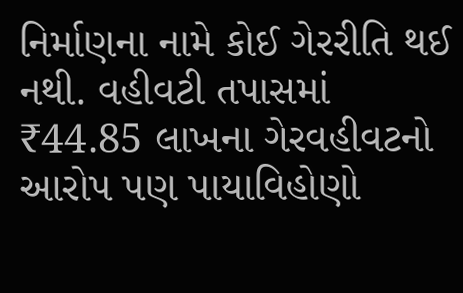નિર્માણના નામે કોઈ ગેરરીતિ થઈ નથી. વહીવટી તપાસમાં ₹44.85 લાખના ગેરવહીવટનો આરોપ પણ પાયાવિહોણો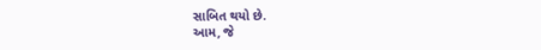સાબિત થયો છે.
આમ, જે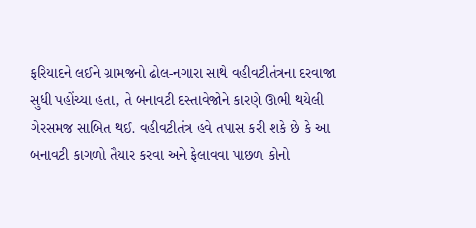ફરિયાદને લઈને ગ્રામજનો ઢોલ-નગારા સાથે વહીવટીતંત્રના દરવાજા સુધી પહોંચ્યા હતા, તે બનાવટી દસ્તાવેજોને કારણે ઊભી થયેલી ગેરસમજ સાબિત થઈ. વહીવટીતંત્ર હવે તપાસ કરી શકે છે કે આ બનાવટી કાગળો તૈયાર કરવા અને ફેલાવવા પાછળ કોનો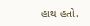હાથ હતો.